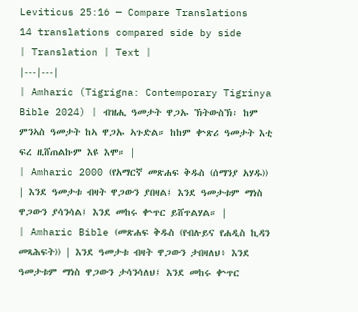Leviticus 25:16 — Compare Translations
14 translations compared side by side
| Translation | Text |
|---|---|
| Amharic (Tigrigna: Contemporary Tigrinya Bible 2024) | ብዝሒ ዓመታት ዋጋኡ ኽትውስኽ፡ ከም ምንኣስ ዓመታት ከኣ ዋጋኡ ኣጉድል። ከከም ቍጽሪ ዓመታት እቲ ፍረ ዚሸጠልኩም እዩ እሞ። |
| Amharic 2000 (የአማርኛ መጽሐፍ ቅዱስ (ሰማንያ አሃዱ)) | እንደ ዓመታቱ ብዛት ዋጋውን ያበዛል፤ እንደ ዓመታቱም ማነስ ዋጋውን ያሳንሳል፤ እንደ መከሩ ቍጥር ይሸጥልሃል። |
| Amharic Bible (መጽሐፍ ቅዱስ (የብሉይና የሐዲስ ኪዳን መጻሕፍት)) | እንደ ዓመታቱ ብዛት ዋጋውን ታበዛለህ፥ እንደ ዓመታቱም ማነስ ዋጋውን ታሳንሳለህ፤ እንደ መከሩ ቍጥር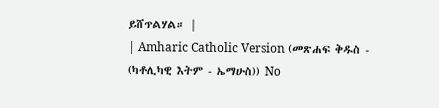ይሸጥልሃል። |
| Amharic Catholic Version (መጽሐፍ ቅዱስ - (ካቶሊካዊ እትም - ኤማሁስ)) No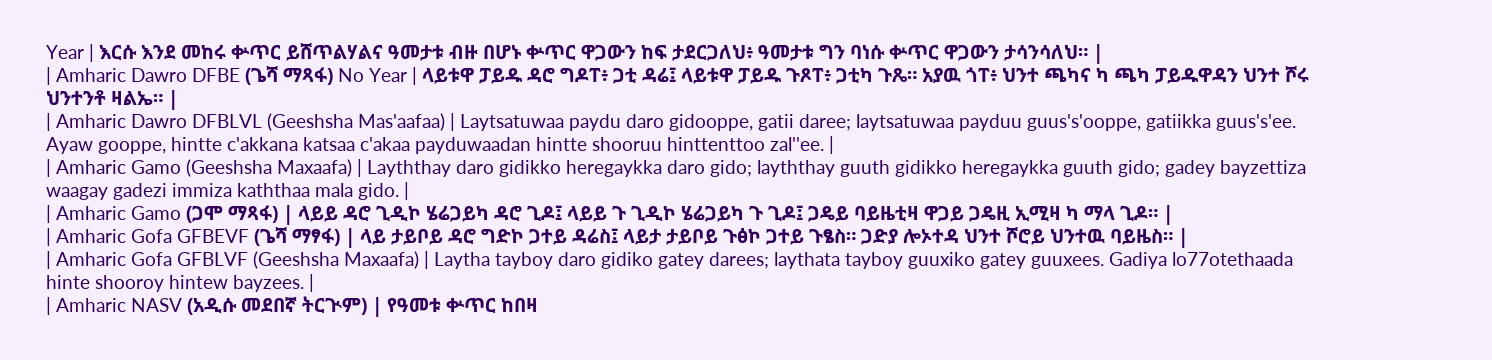Year | እርሱ እንደ መከሩ ቍጥር ይሸጥልሃልና ዓመታቱ ብዙ በሆኑ ቍጥር ዋጋውን ከፍ ታደርጋለህ፥ ዓመታቱ ግን ባነሱ ቍጥር ዋጋውን ታሳንሳለህ። |
| Amharic Dawro DFBE (ጌሻ ማጻፋ) No Year | ላይቱዋ ፓይዱ ዳሮ ግዶፐ፥ ጋቲ ዳሬ፤ ላይቱዋ ፓይዱ ጉጾፐ፥ ጋቲካ ጉጼ። አያዉ ጎፐ፥ ህንተ ጫካና ካ ጫካ ፓይዱዋዳን ህንተ ሾሩ ህንተንቶ ዛልኤ። |
| Amharic Dawro DFBLVL (Geeshsha Mas'aafaa) | Laytsatuwaa paydu daro gidooppe, gatii daree; laytsatuwaa payduu guus's'ooppe, gatiikka guus's'ee. Ayaw gooppe, hintte c'akkana katsaa c'akaa payduwaadan hintte shooruu hinttenttoo zal''ee. |
| Amharic Gamo (Geeshsha Maxaafa) | Layththay daro gidikko heregaykka daro gido; layththay guuth gidikko heregaykka guuth gido; gadey bayzettiza waagay gadezi immiza kaththaa mala gido. |
| Amharic Gamo (ጋሞ ማጻፋ) | ላይይ ዳሮ ጊዲኮ ሄሬጋይካ ዳሮ ጊዶ፤ ላይይ ጉ ጊዲኮ ሄሬጋይካ ጉ ጊዶ፤ ጋዴይ ባይዜቲዛ ዋጋይ ጋዴዚ ኢሚዛ ካ ማላ ጊዶ። |
| Amharic Gofa GFBEVF (ጌሻ ማፃፋ) | ላይ ታይቦይ ዳሮ ግድኮ ጋተይ ዳሬስ፤ ላይታ ታይቦይ ጉፅኮ ጋተይ ጉፄስ። ጋድያ ሎኦተዳ ህንተ ሾሮይ ህንተዉ ባይዜስ። |
| Amharic Gofa GFBLVF (Geeshsha Maxaafa) | Laytha tayboy daro gidiko gatey darees; laythata tayboy guuxiko gatey guuxees. Gadiya lo77otethaada hinte shooroy hintew bayzees. |
| Amharic NASV (አዲሱ መደበኛ ትርጒም) | የዓመቱ ቍጥር ከበዛ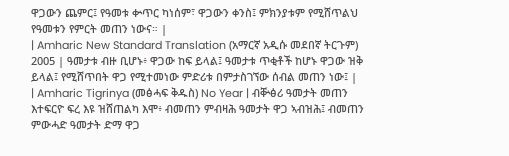ዋጋውን ጨምር፤ የዓመቱ ቍጥር ካነሰም፣ ዋጋውን ቀንስ፤ ምክንያቱም የሚሸጥልህ የዓመቱን የምርት መጠን ነውና። |
| Amharic New Standard Translation (አማርኛ አዲሱ መደበኛ ትርጉም) 2005 | ዓመታቱ ብዙ ቢሆኑ፥ ዋጋው ከፍ ይላል፤ ዓመታቱ ጥቂቶች ከሆኑ ዋጋው ዝቅ ይላል፤ የሚሸጥበት ዋጋ የሚተመነው ምድሪቱ በምታስገኘው ሰብል መጠን ነው፤ |
| Amharic Tigrinya (መፅሓፍ ቅዱስ) No Year | ብቝፅሪ ዓመታት መጠን እተፍርዮ ፍረ እዩ ዝሸጠልካ እሞ፥ ብመጠን ምብዛሕ ዓመታት ዋጋ ኣብዝሕ፤ ብመጠን ምውሓድ ዓመታት ድማ ዋጋ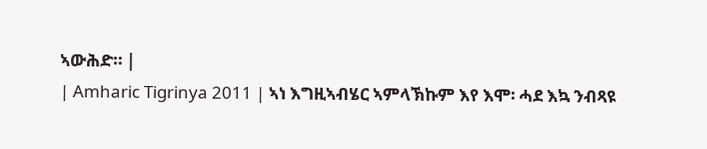ኣውሕድ። |
| Amharic Tigrinya 2011 | ኣነ እግዚኣብሄር ኣምላኽኩም እየ እሞ፡ ሓደ እኳ ንብጻዩ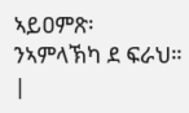ኣይዐምጽ፡ ንኣምላኽካ ደ ፍራህ። |